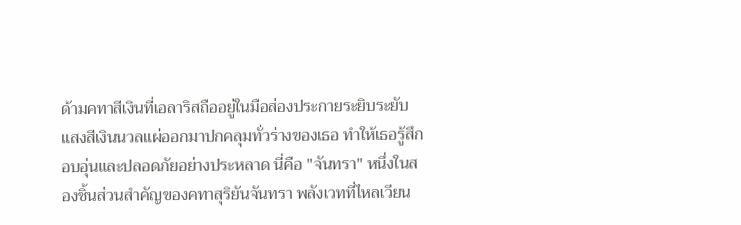ด้ามคทาสีเงินที่เอลาริสถืออยู่ในมือส่องประกายระยิบระยับ แสงสีเงินนวลแผ่ออกมาปกคลุมทั่วร่างของเธอ ทำให้เธอรู้สึกอบอุ่นและปลอดภัยอย่างประหลาด นี่คือ "จันทรา" หนึ่งในสองชิ้นส่วนสำคัญของคทาสุริยันจันทรา พลังเวทที่ไหลเวียน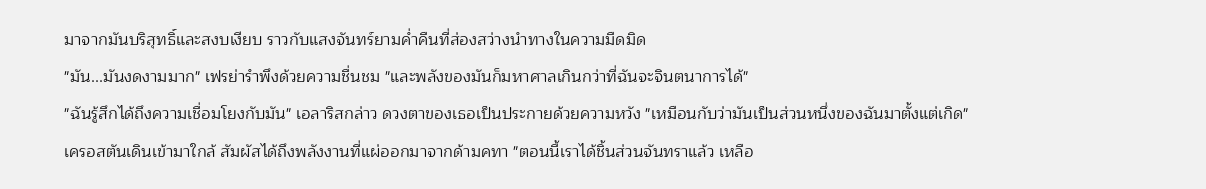มาจากมันบริสุทธิ์และสงบเงียบ ราวกับแสงจันทร์ยามค่ำคืนที่ส่องสว่างนำทางในความมืดมิด
"มัน...มันงดงามมาก" เฟรย่ารำพึงด้วยความชื่นชม "และพลังของมันก็มหาศาลเกินกว่าที่ฉันจะจินตนาการได้"
"ฉันรู้สึกได้ถึงความเชื่อมโยงกับมัน" เอลาริสกล่าว ดวงตาของเธอเป็นประกายด้วยความหวัง "เหมือนกับว่ามันเป็นส่วนหนึ่งของฉันมาตั้งแต่เกิด"
เครอสตันเดินเข้ามาใกล้ สัมผัสได้ถึงพลังงานที่แผ่ออกมาจากด้ามคทา "ตอนนี้เราได้ชิ้นส่วนจันทราแล้ว เหลือ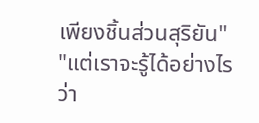เพียงชิ้นส่วนสุริยัน"
"แต่เราจะรู้ได้อย่างไรว่า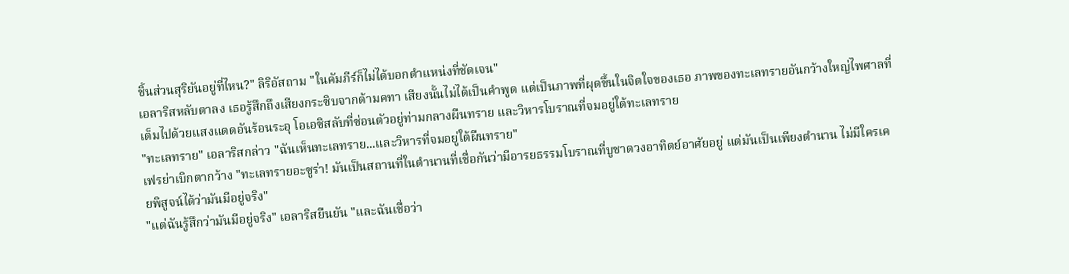ชิ้นส่วนสุริยันอยู่ที่ไหน?" ลิริอัสถาม "ในคัมภีร์ก็ไม่ได้บอกตำแหน่งที่ชัดเจน"
เอลาริสหลับตาลง เธอรู้สึกถึงเสียงกระซิบจากด้ามคทา เสียงนั้นไม่ได้เป็นคำพูด แต่เป็นภาพที่ผุดขึ้นในจิตใจของเธอ ภาพของทะเลทรายอันกว้างใหญ่ไพศาลที่เต็มไปด้วยแสงแดดอันร้อนระอุ โอเอซิสลับที่ซ่อนตัวอยู่ท่ามกลางผืนทราย และวิหารโบราณที่จมอยู่ใต้ทะเลทราย
"ทะเลทราย" เอลาริสกล่าว "ฉันเห็นทะเลทราย...และวิหารที่จมอยู่ใต้ผืนทราย"
เฟรย่าเบิกตากว้าง "ทะเลทรายอะซูร่า! มันเป็นสถานที่ในตำนานที่เชื่อกันว่ามีอารยธรรมโบราณที่บูชาดวงอาทิตย์อาศัยอยู่ แต่มันเป็นเพียงตำนาน ไม่มีใครเคยพิสูจน์ได้ว่ามันมีอยู่จริง"
"แต่ฉันรู้สึกว่ามันมีอยู่จริง" เอลาริสยืนยัน "และฉันเชื่อว่า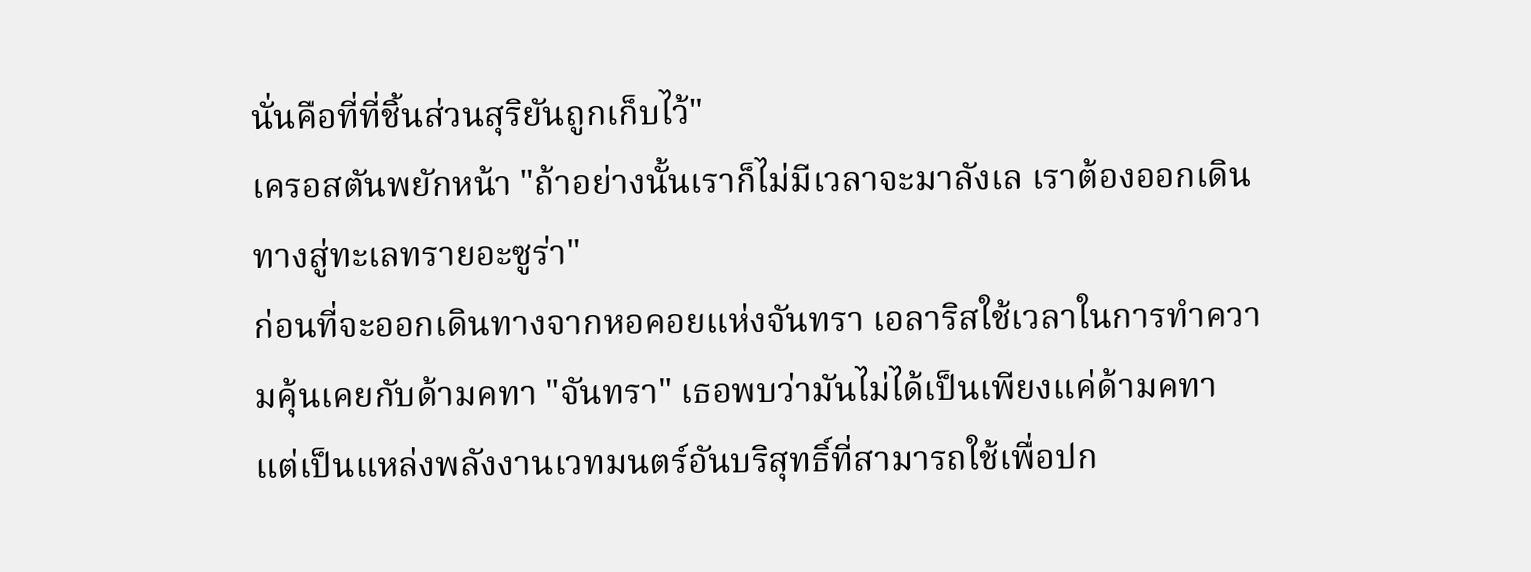นั่นคือที่ที่ชิ้นส่วนสุริยันถูกเก็บไว้"
เครอสตันพยักหน้า "ถ้าอย่างนั้นเราก็ไม่มีเวลาจะมาลังเล เราต้องออกเดินทางสู่ทะเลทรายอะซูร่า"
ก่อนที่จะออกเดินทางจากหอคอยแห่งจันทรา เอลาริสใช้เวลาในการทำความคุ้นเคยกับด้ามคทา "จันทรา" เธอพบว่ามันไม่ได้เป็นเพียงแค่ด้ามคทา แต่เป็นแหล่งพลังงานเวทมนตร์อันบริสุทธิ์ที่สามารถใช้เพื่อปก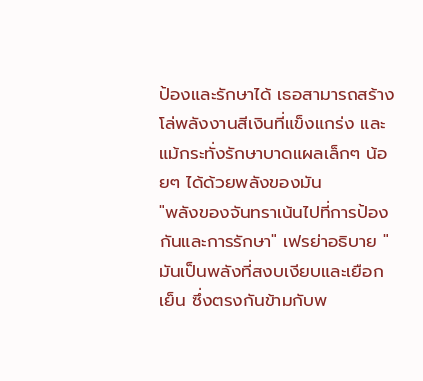ป้องและรักษาได้ เธอสามารถสร้างโล่พลังงานสีเงินที่แข็งแกร่ง และแม้กระทั่งรักษาบาดแผลเล็กๆ น้อยๆ ได้ด้วยพลังของมัน
"พลังของจันทราเน้นไปที่การป้องกันและการรักษา" เฟรย่าอธิบาย "มันเป็นพลังที่สงบเงียบและเยือกเย็น ซึ่งตรงกันข้ามกับพ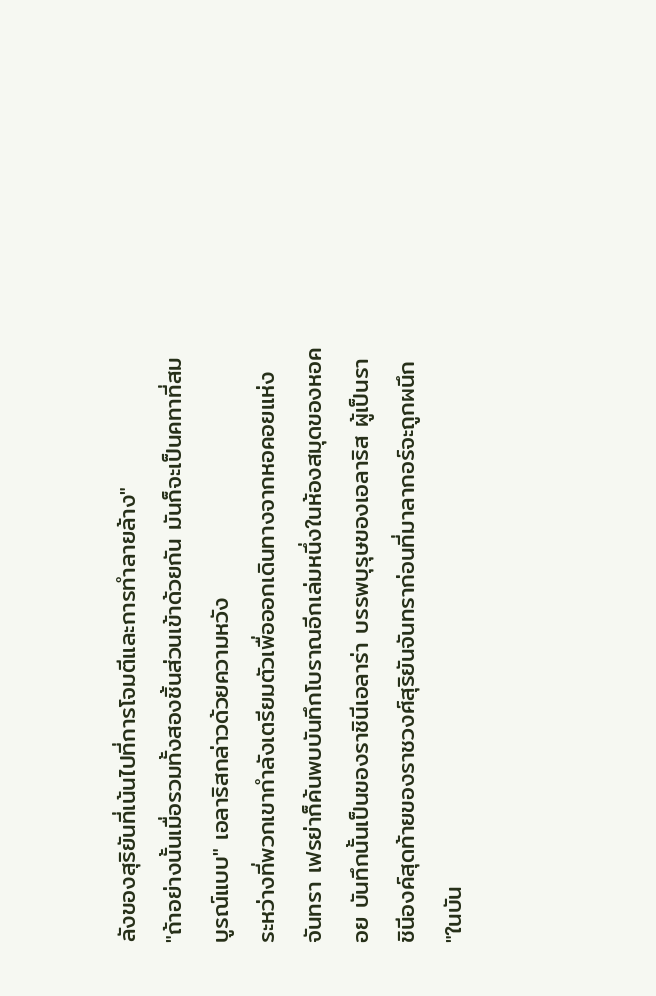ลังของสุริยันที่เน้นไปที่การโจมตีและการทำลายล้าง"
"ถ้าอย่างนั้นเมื่อรวมทั้งสองชิ้นส่วนเข้าด้วยกัน มันก็จะเป็นคทาที่สมบูรณ์แบบ" เอลาริสกล่าวด้วยความหวัง
ระหว่างที่พวกเขากำลังเตรียมตัวเพื่อออกเดินทางจากหอคอยแห่งจันทรา เฟรย่าก็ค้นพบบันทึกโบราณอีกเล่มหนึ่งในห้องสมุดของหอคอย บันทึกนั้นเป็นของราชินีเอลาร่า บรรพบุรุษของเอลาริส ผู้เป็นราชินีองค์สุดท้ายของราชวงศ์สุริยันจันทราก่อนที่มาลากอร์จะถูกผนึก
"ในบัน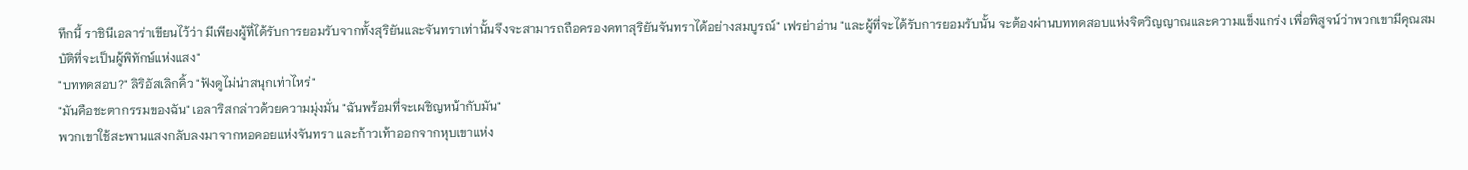ทึกนี้ ราชินีเอลาร่าเขียนไว้ว่า มีเพียงผู้ที่ได้รับการยอมรับจากทั้งสุริยันและจันทราเท่านั้นจึงจะสามารถถือครองคทาสุริยันจันทราได้อย่างสมบูรณ์" เฟรย่าอ่าน "และผู้ที่จะได้รับการยอมรับนั้น จะต้องผ่านบททดสอบแห่งจิตวิญญาณและความแข็งแกร่ง เพื่อพิสูจน์ว่าพวกเขามีคุณสมบัติที่จะเป็นผู้พิทักษ์แห่งแสง"
"บททดสอบ?" ลิริอัสเลิกคิ้ว "ฟังดูไม่น่าสนุกเท่าไหร่"
"มันคือชะตากรรมของฉัน" เอลาริสกล่าวด้วยความมุ่งมั่น "ฉันพร้อมที่จะเผชิญหน้ากับมัน"
พวกเขาใช้สะพานแสงกลับลงมาจากหอคอยแห่งจันทรา และก้าวเท้าออกจากหุบเขาแห่ง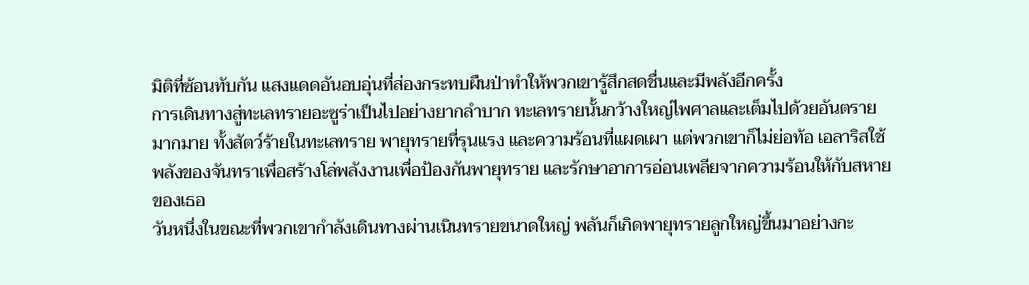มิติที่ซ้อนทับกัน แสงแดดอันอบอุ่นที่ส่องกระทบผืนป่าทำให้พวกเขารู้สึกสดชื่นและมีพลังอีกครั้ง
การเดินทางสู่ทะเลทรายอะซูร่าเป็นไปอย่างยากลำบาก ทะเลทรายนั้นกว้างใหญ่ไพศาลและเต็มไปด้วยอันตรายมากมาย ทั้งสัตว์ร้ายในทะเลทราย พายุทรายที่รุนแรง และความร้อนที่แผดเผา แต่พวกเขาก็ไม่ย่อท้อ เอลาริสใช้พลังของจันทราเพื่อสร้างโล่พลังงานเพื่อป้องกันพายุทราย และรักษาอาการอ่อนเพลียจากความร้อนให้กับสหายของเธอ
วันหนึ่งในขณะที่พวกเขากำลังเดินทางผ่านเนินทรายขนาดใหญ่ พลันก็เกิดพายุทรายลูกใหญ่ขึ้นมาอย่างกะ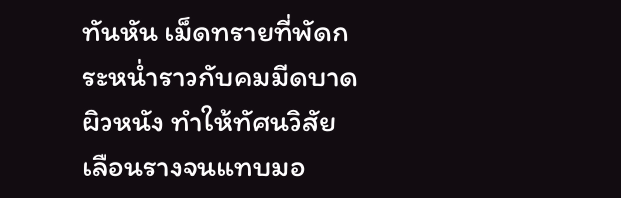ทันหัน เม็ดทรายที่พัดกระหน่ำราวกับคมมีดบาดผิวหนัง ทำให้ทัศนวิสัยเลือนรางจนแทบมอ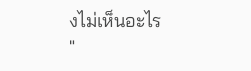งไม่เห็นอะไร
"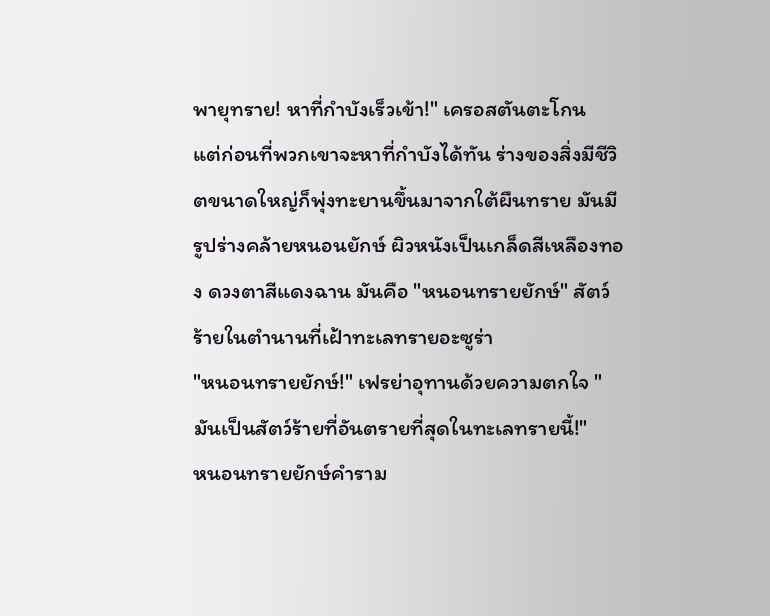พายุทราย! หาที่กำบังเร็วเข้า!" เครอสตันตะโกน
แต่ก่อนที่พวกเขาจะหาที่กำบังได้ทัน ร่างของสิ่งมีชีวิตขนาดใหญ่ก็พุ่งทะยานขึ้นมาจากใต้ผืนทราย มันมีรูปร่างคล้ายหนอนยักษ์ ผิวหนังเป็นเกล็ดสีเหลืองทอง ดวงตาสีแดงฉาน มันคือ "หนอนทรายยักษ์" สัตว์ร้ายในตำนานที่เฝ้าทะเลทรายอะซูร่า
"หนอนทรายยักษ์!" เฟรย่าอุทานด้วยความตกใจ "มันเป็นสัตว์ร้ายที่อันตรายที่สุดในทะเลทรายนี้!"
หนอนทรายยักษ์คำราม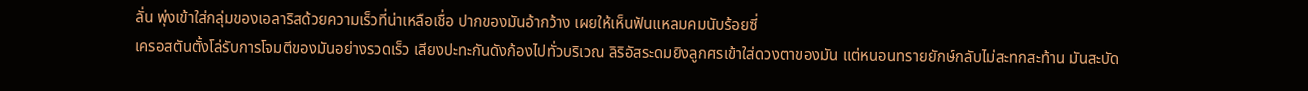ลั่น พุ่งเข้าใส่กลุ่มของเอลาริสด้วยความเร็วที่น่าเหลือเชื่อ ปากของมันอ้ากว้าง เผยให้เห็นฟันแหลมคมนับร้อยซี่
เครอสตันตั้งโล่รับการโจมตีของมันอย่างรวดเร็ว เสียงปะทะกันดังก้องไปทั่วบริเวณ ลิริอัสระดมยิงลูกศรเข้าใส่ดวงตาของมัน แต่หนอนทรายยักษ์กลับไม่สะทกสะท้าน มันสะบัด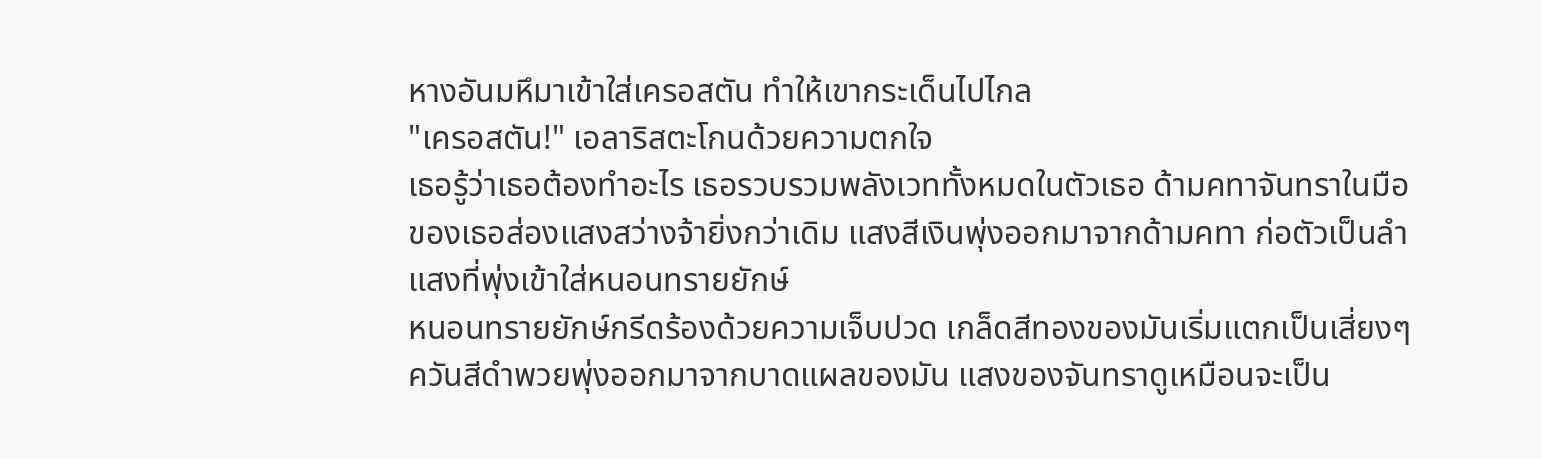หางอันมหึมาเข้าใส่เครอสตัน ทำให้เขากระเด็นไปไกล
"เครอสตัน!" เอลาริสตะโกนด้วยความตกใจ
เธอรู้ว่าเธอต้องทำอะไร เธอรวบรวมพลังเวททั้งหมดในตัวเธอ ด้ามคทาจันทราในมือของเธอส่องแสงสว่างจ้ายิ่งกว่าเดิม แสงสีเงินพุ่งออกมาจากด้ามคทา ก่อตัวเป็นลำแสงที่พุ่งเข้าใส่หนอนทรายยักษ์
หนอนทรายยักษ์กรีดร้องด้วยความเจ็บปวด เกล็ดสีทองของมันเริ่มแตกเป็นเสี่ยงๆ ควันสีดำพวยพุ่งออกมาจากบาดแผลของมัน แสงของจันทราดูเหมือนจะเป็น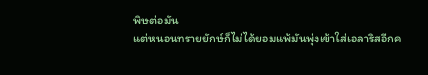พิษต่อมัน
แต่หนอนทรายยักษ์ก็ไม่ได้ยอมแพ้มันพุ่งเข้าใส่เอลาริสอีกค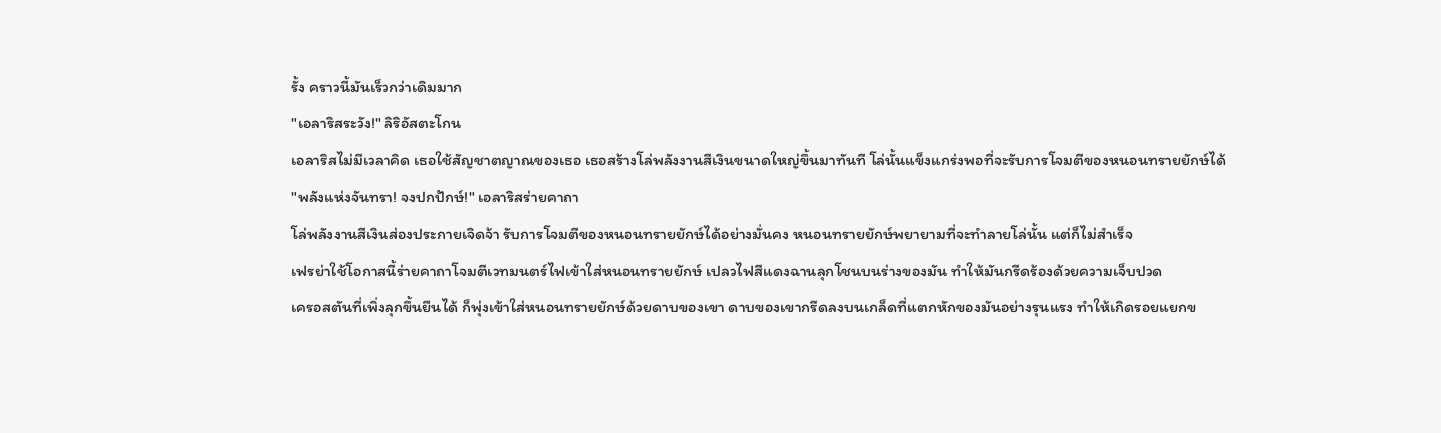รั้ง คราวนี้มันเร็วกว่าเดิมมาก
"เอลาริสระวัง!" ลิริอัสตะโกน
เอลาริสไม่มีเวลาคิด เธอใช้สัญชาตญาณของเธอ เธอสร้างโล่พลังงานสีเงินขนาดใหญ่ขึ้นมาทันที โล่นั้นแข็งแกร่งพอที่จะรับการโจมตีของหนอนทรายยักษ์ได้
"พลังแห่งจันทรา! จงปกปักษ์!" เอลาริสร่ายคาถา
โล่พลังงานสีเงินส่องประกายเจิดจ้า รับการโจมตีของหนอนทรายยักษ์ได้อย่างมั่นคง หนอนทรายยักษ์พยายามที่จะทำลายโล่นั้น แต่ก็ไม่สำเร็จ
เฟรย่าใช้โอกาสนี้ร่ายคาถาโจมตีเวทมนตร์ไฟเข้าใส่หนอนทรายยักษ์ เปลวไฟสีแดงฉานลุกโชนบนร่างของมัน ทำให้มันกรีดร้องด้วยความเจ็บปวด
เครอสตันที่เพิ่งลุกขึ้นยืนได้ ก็พุ่งเข้าใส่หนอนทรายยักษ์ด้วยดาบของเขา ดาบของเขากรีดลงบนเกล็ดที่แตกหักของมันอย่างรุนแรง ทำให้เกิดรอยแยกข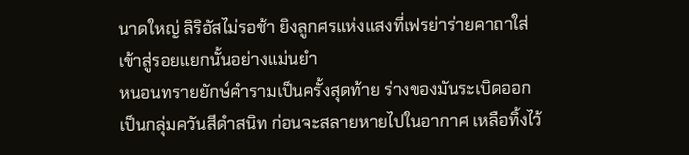นาดใหญ่ ลิริอัสไม่รอช้า ยิงลูกศรแห่งแสงที่เฟรย่าร่ายคาถาใส่เข้าสู่รอยแยกนั้นอย่างแม่นยำ
หนอนทรายยักษ์คำรามเป็นครั้งสุดท้าย ร่างของมันระเบิดออกเป็นกลุ่มควันสีดำสนิท ก่อนจะสลายหายไปในอากาศ เหลือทิ้งไว้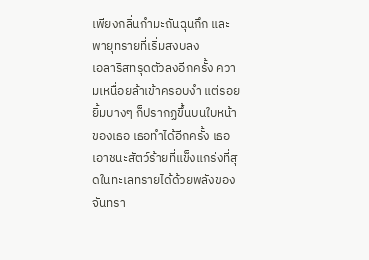เพียงกลิ่นกำมะถันฉุนกึก และพายุทรายที่เริ่มสงบลง
เอลาริสทรุดตัวลงอีกครั้ง ความเหนื่อยล้าเข้าครอบงำ แต่รอยยิ้มบางๆ ก็ปรากฏขึ้นบนใบหน้าของเธอ เธอทำได้อีกครั้ง เธอเอาชนะสัตว์ร้ายที่แข็งแกร่งที่สุดในทะเลทรายได้ด้วยพลังของจันทรา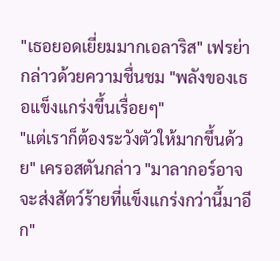"เธอยอดเยี่ยมมากเอลาริส" เฟรย่ากล่าวด้วยความชื่นชม "พลังของเธอแข็งแกร่งขึ้นเรื่อยๆ"
"แต่เราก็ต้องระวังตัวให้มากขึ้นด้วย" เครอสตันกล่าว "มาลากอร์อาจจะส่งสัตว์ร้ายที่แข็งแกร่งกว่านี้มาอีก"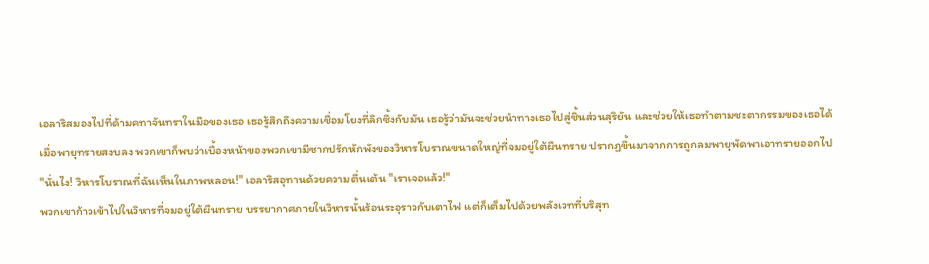เอลาริสมองไปที่ด้ามคทาจันทราในมือของเธอ เธอรู้สึกถึงความเชื่อมโยงที่ลึกซึ้งกับมัน เธอรู้ว่ามันจะช่วยนำทางเธอไปสู่ชิ้นส่วนสุริยัน และช่วยให้เธอทำตามชะตากรรมของเธอได้
เมื่อพายุทรายสงบลง พวกเขาก็พบว่าเบื้องหน้าของพวกเขามีซากปรักหักพังของวิหารโบราณขนาดใหญ่ที่จมอยู่ใต้ผืนทราย ปรากฏขึ้นมาจากการถูกลมพายุพัดพาเอาทรายออกไป
"นั่นไง! วิหารโบราณที่ฉันเห็นในภาพหลอน!" เอลาริสอุทานด้วยความตื่นเต้น "เราเจอแล้ว!"
พวกเขาก้าวเข้าไปในวิหารที่จมอยู่ใต้ผืนทราย บรรยากาศภายในวิหารนั้นร้อนระอุราวกับเตาไฟ แต่ก็เต็มไปด้วยพลังเวทที่บริสุท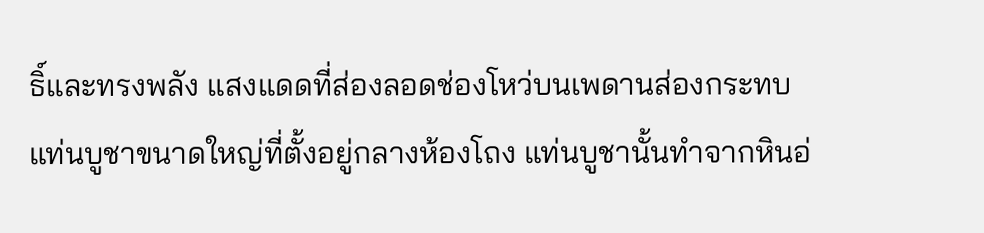ธิ์และทรงพลัง แสงแดดที่ส่องลอดช่องโหว่บนเพดานส่องกระทบแท่นบูชาขนาดใหญ่ที่ตั้งอยู่กลางห้องโถง แท่นบูชานั้นทำจากหินอ่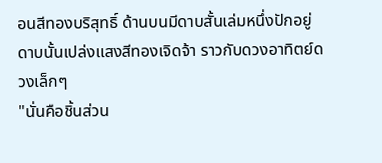อนสีทองบริสุทธิ์ ด้านบนมีดาบสั้นเล่มหนึ่งปักอยู่ ดาบนั้นเปล่งแสงสีทองเจิดจ้า ราวกับดวงอาทิตย์ดวงเล็กๆ
"นั่นคือชิ้นส่วน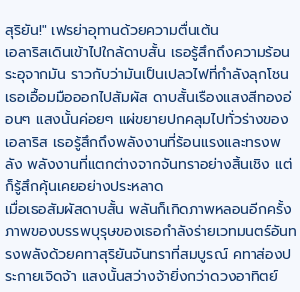สุริยัน!" เฟรย่าอุทานด้วยความตื่นเต้น
เอลาริสเดินเข้าไปใกล้ดาบสั้น เธอรู้สึกถึงความร้อนระอุจากมัน ราวกับว่ามันเป็นเปลวไฟที่กำลังลุกโชน เธอเอื้อมมือออกไปสัมผัส ดาบสั้นเรืองแสงสีทองอ่อนๆ แสงนั้นค่อยๆ แผ่ขยายปกคลุมไปทั่วร่างของเอลาริส เธอรู้สึกถึงพลังงานที่ร้อนแรงและทรงพลัง พลังงานที่แตกต่างจากจันทราอย่างสิ้นเชิง แต่ก็รู้สึกคุ้นเคยอย่างประหลาด
เมื่อเธอสัมผัสดาบสั้น พลันก็เกิดภาพหลอนอีกครั้ง ภาพของบรรพบุรุษของเธอกำลังร่ายเวทมนตร์อันทรงพลังด้วยคทาสุริยันจันทราที่สมบูรณ์ คทาส่องประกายเจิดจ้า แสงนั้นสว่างจ้ายิ่งกว่าดวงอาทิตย์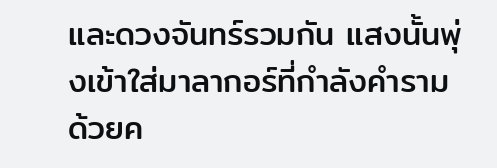และดวงจันทร์รวมกัน แสงนั้นพุ่งเข้าใส่มาลากอร์ที่กำลังคำรามด้วยค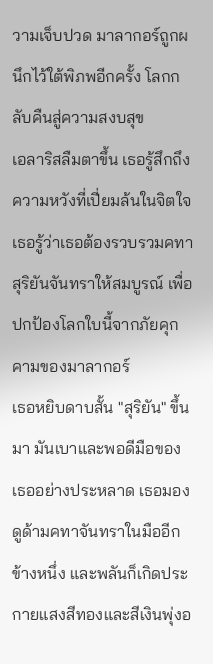วามเจ็บปวด มาลากอร์ถูกผนึกไว้ใต้พิภพอีกครั้ง โลกกลับคืนสู่ความสงบสุข
เอลาริสลืมตาขึ้น เธอรู้สึกถึงความหวังที่เปี่ยมล้นในจิตใจ เธอรู้ว่าเธอต้องรวบรวมคทาสุริยันจันทราให้สมบูรณ์ เพื่อปกป้องโลกใบนี้จากภัยคุกคามของมาลากอร์
เธอหยิบดาบสั้น "สุริยัน" ขึ้นมา มันเบาและพอดีมือของเธออย่างประหลาด เธอมองดูด้ามคทาจันทราในมืออีกข้างหนึ่ง และพลันก็เกิดประกายแสงสีทองและสีเงินพุ่งอ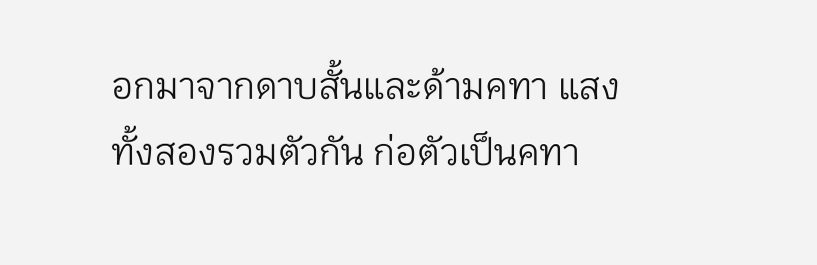อกมาจากดาบสั้นและด้ามคทา แสงทั้งสองรวมตัวกัน ก่อตัวเป็นคทา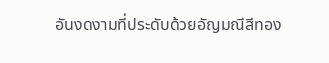อันงดงามที่ประดับด้วยอัญมณีสีทอง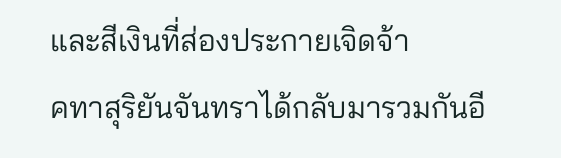และสีเงินที่ส่องประกายเจิดจ้า
คทาสุริยันจันทราได้กลับมารวมกันอี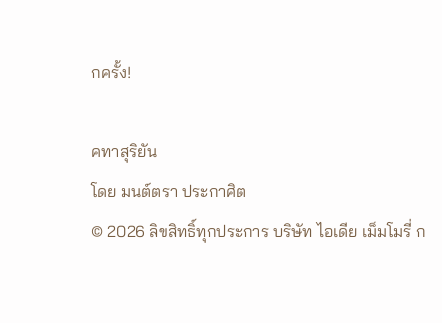กครั้ง!

คทาสุริยัน
โดย มนต์ตรา ประกาศิต
© 2026 ลิขสิทธิ์ทุกประการ บริษัท ไอเดีย เม็มโมรี่ ก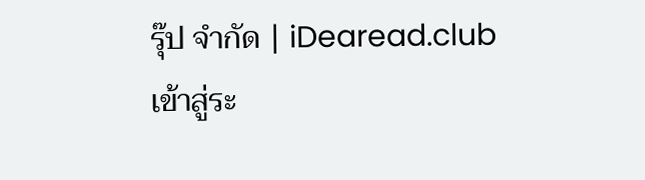รุ๊ป จำกัด | iDearead.club
เข้าสู่ระ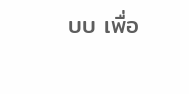บบ เพื่อ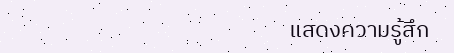แสดงความรู้สึก